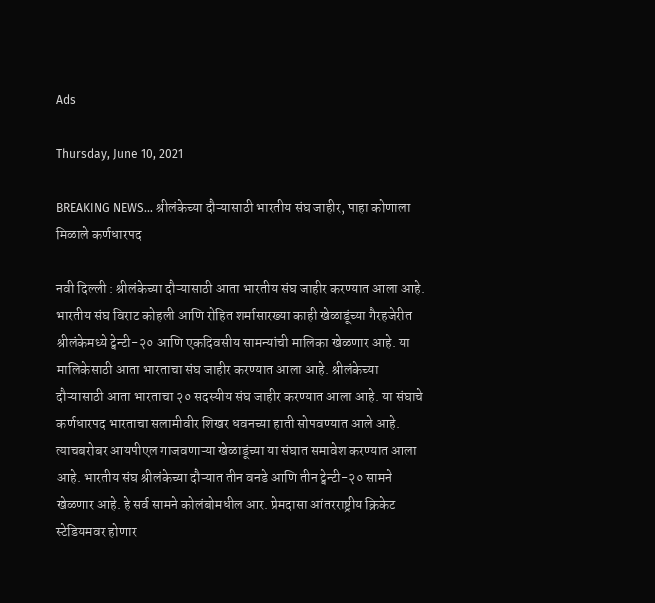Ads

Thursday, June 10, 2021

BREAKING NEWS... श्रीलंकेच्या दौऱ्यासाठी भारतीय संघ जाहीर, पाहा कोणाला मिळाले कर्णधारपद

नवी दिल्ली : श्रीलंकेच्या दौऱ्यासाठी आता भारतीय संघ जाहीर करण्यात आला आहे. भारतीय संघ विराट कोहली आणि रोहित शर्मासारख्या काही खेळाडूंच्या गैरहजेरीत श्रीलंकेमध्ये ट्वेन्टी-२० आणि एकदिवसीय सामन्यांची मालिका खेळणार आहे. या मालिकेसाठी आता भारताचा संघ जाहीर करण्यात आला आहे. श्रीलंकेच्या दौऱ्यासाठी आता भारताचा २० सदस्यीय संघ जाहीर करण्यात आला आहे. या संघाचे कर्णधारपद भारताचा सलामीवीर शिखर धवनच्या हाती सोपवण्यात आले आहे. त्याचबरोबर आयपीएल गाजवणाऱ्या खेळाडूंच्या या संघात समावेश करण्यात आला आहे. भारतीय संघ श्रीलंकेच्या दौऱ्यात तीन वनडे आणि तीन ट्वेन्टी-२० सामने खेळणार आहे. हे सर्व सामने कोलंबोमधील आर. प्रेमदासा आंतरराष्ट्रीय क्रिकेट स्टेडियमवर होणार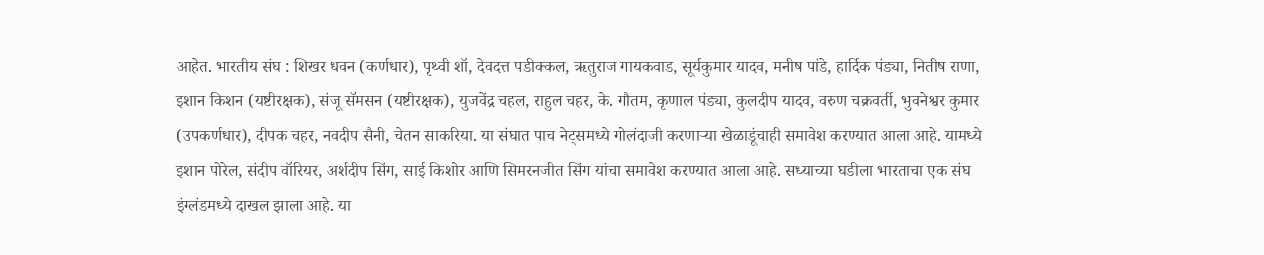आहेत. भारतीय संघ : शिखर धवन (कर्णधार), पृथ्वी शॉ, देवदत्त पडीक्कल, ऋतुराज गायकवाड, सूर्यकुमार यादव, मनीष पांडे, हार्दिक पंड्या, नितीष राणा, इशान किशन (यष्टीरक्षक), संजू सॅमसन (यष्टीरक्षक), युजवेंद्र चहल, राहुल चहर, के. गौतम, कृणाल पंड्या, कुलदीप यादव, वरुण चक्रवर्ती, भुवनेश्वर कुमार (उपकर्णधार), दीपक चहर, नवदीप सैनी, चेतन साकरिया. या संघात पाच नेट्समध्ये गोलंदाजी करणाऱ्या खेळाडूंचाही समावेश करण्यात आला आहे. यामध्ये इशान पोरेल, संदीप वॉरियर, अर्शदीप सिंग, साई किशोर आणि सिमरनजीत सिंग यांचा समावेश करण्यात आला आहे. सध्याच्या घडीला भारताचा एक संघ इंग्लंडमध्ये दाखल झाला आहे. या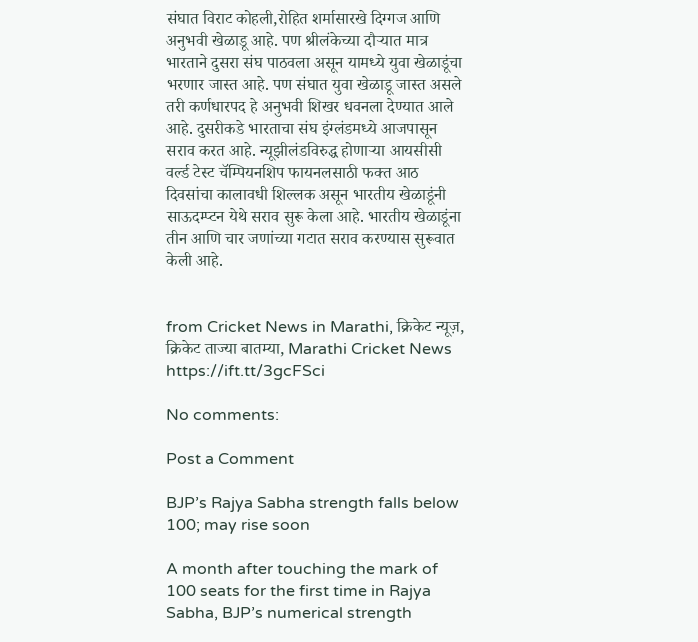संघात विराट कोहली,रोहित शर्मासारखे दिग्गज आणि अनुभवी खेळाडू आहे. पण श्रीलंकेच्या दौऱ्यात मात्र भारताने दुसरा संघ पाठवला असून यामध्ये युवा खेळाडूंचा भरणार जास्त आहे. पण संघात युवा खेळाडू जास्त असले तरी कर्णधारपद हे अनुभवी शिखर धवनला देण्यात आले आहे. दुसरीकडे भारताचा संघ इंग्लंडमध्ये आजपासून सराव करत आहे. न्यूझीलंडविरुद्ध होणाऱ्या आयसीसी वर्ल्ड टेस्ट चॅम्पियनशिप फायनलसाठी फक्त आठ दिवसांचा कालावधी शिल्लक असून भारतीय खेळाडूंनी साऊदम्प्टन येथे सराव सुरू केला आहे. भारतीय खेळाडूंना तीन आणि चार जणांच्या गटात सराव करण्यास सुरूवात केली आहे.


from Cricket News in Marathi, क्रिकेट न्यूज़, क्रिकेट ताज्या बातम्या, Marathi Cricket News https://ift.tt/3gcFSci

No comments:

Post a Comment

BJP’s Rajya Sabha strength falls below 100; may rise soon

A month after touching the mark of 100 seats for the first time in Rajya Sabha, BJP’s numerical strength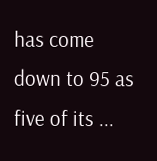has come down to 95 as five of its ...